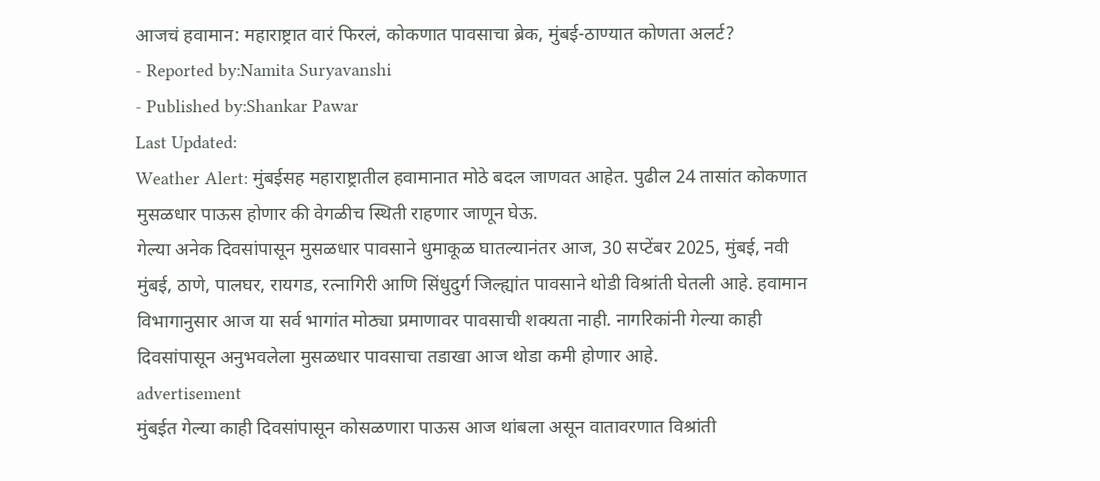आजचं हवामान: महाराष्ट्रात वारं फिरलं, कोकणात पावसाचा ब्रेक, मुंबई-ठाण्यात कोणता अलर्ट?
- Reported by:Namita Suryavanshi
- Published by:Shankar Pawar
Last Updated:
Weather Alert: मुंबईसह महाराष्ट्रातील हवामानात मोठे बदल जाणवत आहेत. पुढील 24 तासांत कोकणात मुसळधार पाऊस होणार की वेगळीच स्थिती राहणार जाणून घेऊ.
गेल्या अनेक दिवसांपासून मुसळधार पावसाने धुमाकूळ घातल्यानंतर आज, 30 सप्टेंबर 2025, मुंबई, नवी मुंबई, ठाणे, पालघर, रायगड, रत्नागिरी आणि सिंधुदुर्ग जिल्ह्यांत पावसाने थोडी विश्रांती घेतली आहे. हवामान विभागानुसार आज या सर्व भागांत मोठ्या प्रमाणावर पावसाची शक्यता नाही. नागरिकांनी गेल्या काही दिवसांपासून अनुभवलेला मुसळधार पावसाचा तडाखा आज थोडा कमी होणार आहे.
advertisement
मुंबईत गेल्या काही दिवसांपासून कोसळणारा पाऊस आज थांबला असून वातावरणात विश्रांती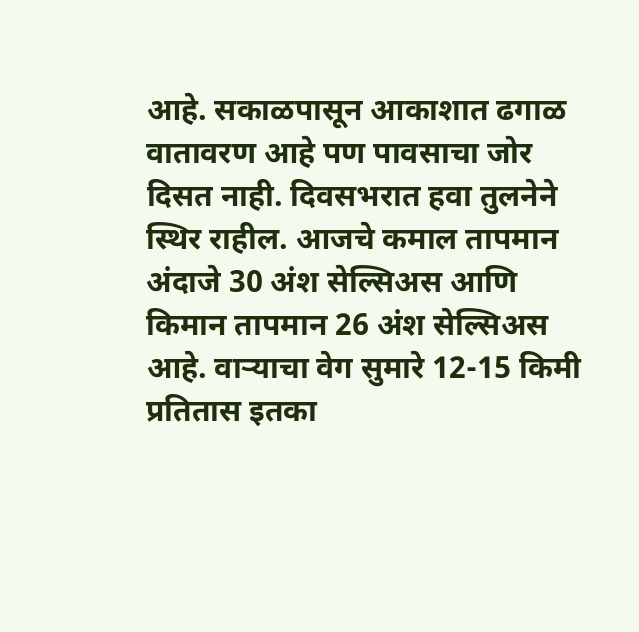आहे. सकाळपासून आकाशात ढगाळ वातावरण आहे पण पावसाचा जोर दिसत नाही. दिवसभरात हवा तुलनेने स्थिर राहील. आजचे कमाल तापमान अंदाजे 30 अंश सेल्सिअस आणि किमान तापमान 26 अंश सेल्सिअस आहे. वाऱ्याचा वेग सुमारे 12-15 किमी प्रतितास इतका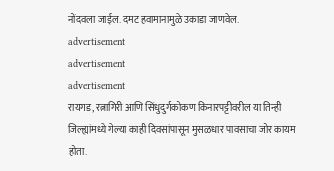नोंदवला जाईल. दमट हवामानामुळे उकाडा जाणवेल.
advertisement
advertisement
advertisement
रायगड, रत्नागिरी आणि सिंधुदुर्गकोकण किनारपट्टीवरील या तिन्ही जिल्ह्यांमध्ये गेल्या काही दिवसांपासून मुसळधार पावसाचा जोर कायम होता.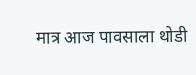मात्र आज पावसाला थोडी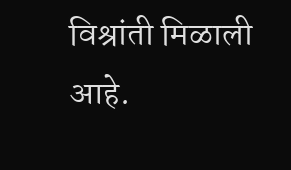विश्रांती मिळाली आहे.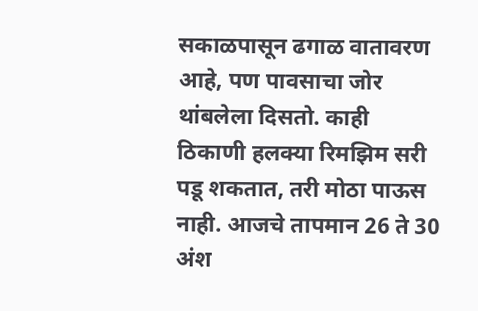सकाळपासून ढगाळ वातावरण आहे, पण पावसाचा जोर थांबलेला दिसतो. काही ठिकाणी हलक्या रिमझिम सरी पडू शकतात, तरी मोठा पाऊस नाही. आजचे तापमान 26 ते 30 अंश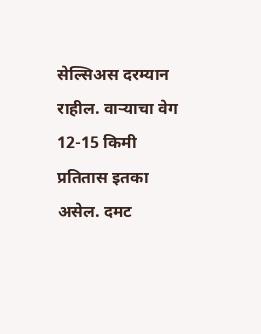सेल्सिअस दरम्यान राहील. वाऱ्याचा वेग 12-15 किमी प्रतितास इतका असेल. दमट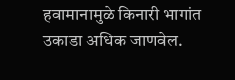हवामानामुळे किनारी भागांत उकाडा अधिक जाणवेल.